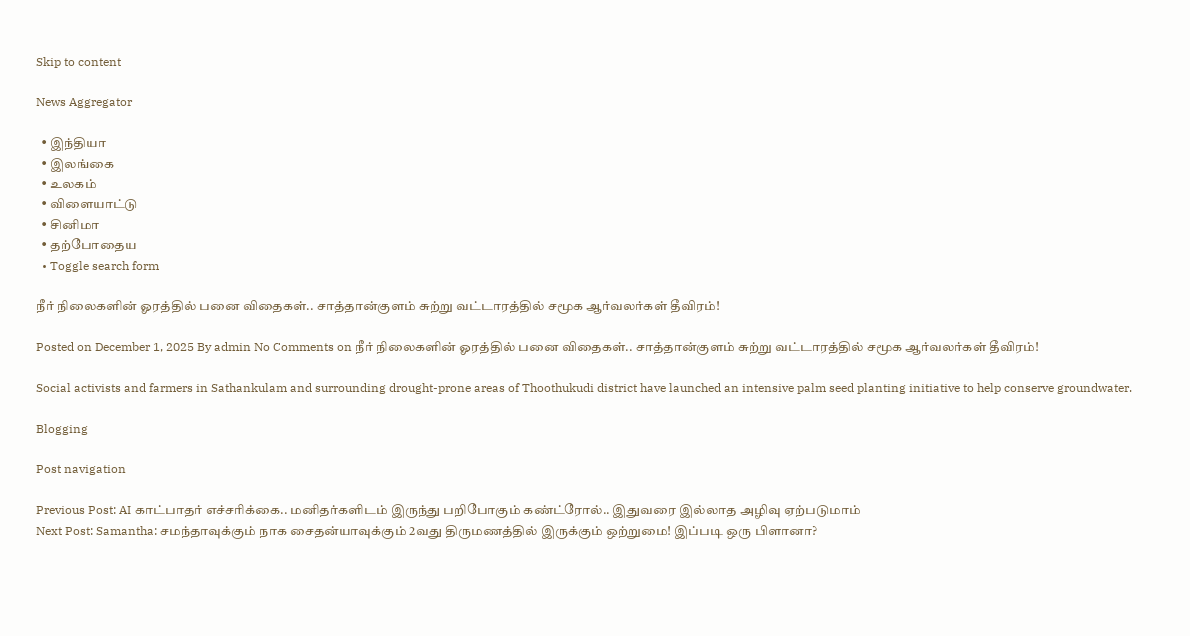Skip to content

News Aggregator

  • இந்தியா
  • இலங்கை
  • உலகம்
  • விளையாட்டு
  • சினிமா
  • தற்போதைய
  • Toggle search form

நீர் நிலைகளின் ஓரத்தில் பனை விதைகள்.. சாத்தான்குளம் சுற்று வட்டாரத்தில் சமூக ஆர்வலர்கள் தீவிரம்!

Posted on December 1, 2025 By admin No Comments on நீர் நிலைகளின் ஓரத்தில் பனை விதைகள்.. சாத்தான்குளம் சுற்று வட்டாரத்தில் சமூக ஆர்வலர்கள் தீவிரம்!

Social activists and farmers in Sathankulam and surrounding drought-prone areas of Thoothukudi district have launched an intensive palm seed planting initiative to help conserve groundwater.

Blogging

Post navigation

Previous Post: AI காட்பாதர் எச்சரிக்கை.. மனிதர்களிடம் இருந்து பறிபோகும் கண்ட்ரோல்.. இதுவரை இல்லாத அழிவு ஏற்படுமாம்
Next Post: Samantha: சமந்தாவுக்கும் நாக சைதன்யாவுக்கும் 2வது திருமணத்தில் இருக்கும் ஒற்றுமை! இப்படி ஒரு பிளானா?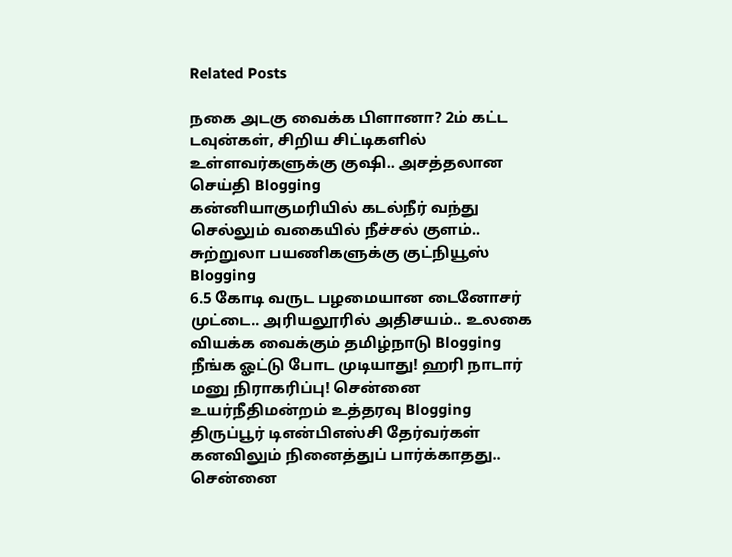Related Posts

நகை அடகு வைக்க பிளானா? 2ம் கட்ட டவுன்கள், சிறிய சிட்டிகளில் உள்ளவர்களுக்கு குஷி.. அசத்தலான செய்தி Blogging
கன்னியாகுமரியில் கடல்நீர் வந்து செல்லும் வகையில் நீச்சல் குளம்.. சுற்றுலா பயணிகளுக்கு குட்நியூஸ் Blogging
6.5 கோடி வருட பழமையான டைனோசர் முட்டை.. அரியலூரில் அதிசயம்.. உலகை வியக்க வைக்கும் தமிழ்நாடு Blogging
நீங்க ஓட்டு போட முடியாது! ஹரி நாடார் மனு நிராகரிப்பு! சென்னை உயர்நீதிமன்றம் உத்தரவு Blogging
திருப்பூர் டிஎன்பிஎஸ்சி தேர்வர்கள் கனவிலும் நினைத்துப் பார்க்காதது.. சென்னை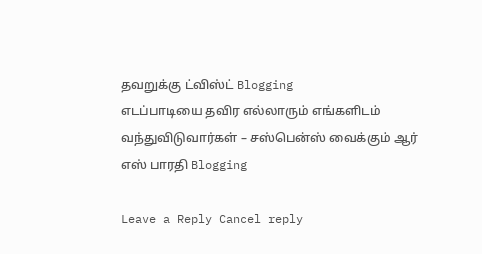தவறுக்கு ட்விஸ்ட் Blogging
எடப்பாடியை தவிர எல்லாரும் எங்களிடம் வந்துவிடுவார்கள் – சஸ்பென்ஸ் வைக்கும் ஆர் எஸ் பாரதி Blogging

Leave a Reply Cancel reply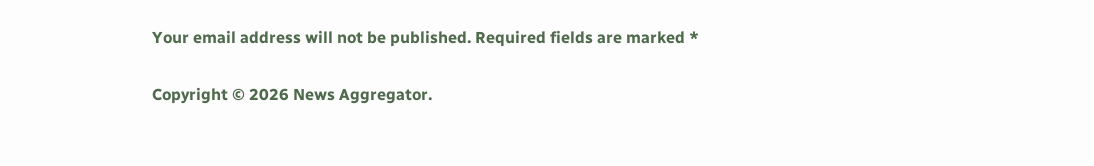Your email address will not be published. Required fields are marked *

Copyright © 2026 News Aggregator.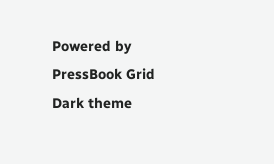Powered by PressBook Grid Dark theme